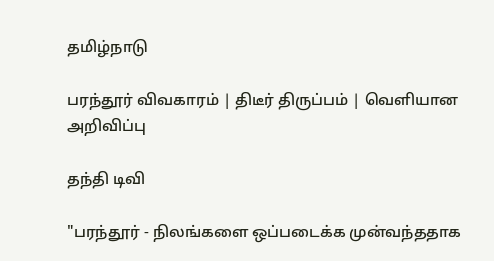தமிழ்நாடு

பரந்தூர் விவகாரம் | திடீர் திருப்பம் | வெளியான அறிவிப்பு

தந்தி டிவி

"பரந்தூர் - நிலங்களை ஒப்படைக்க முன்வந்ததாக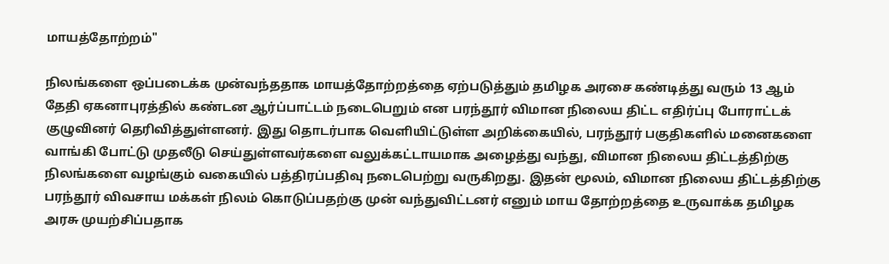மாயத்தோற்றம்"

நிலங்களை ஒப்படைக்க முன்வந்ததாக மாயத்தோற்றத்தை ஏற்படுத்தும் தமிழக அரசை கண்டித்து வரும் 13 ஆம் தேதி ஏகனாபுரத்தில் கண்டன ஆர்ப்பாட்டம் நடைபெறும் என பரந்தூர் விமான நிலைய திட்ட எதிர்ப்பு போராட்டக் குழுவினர் தெரிவித்துள்ளனர். இது தொடர்பாக வெளியிட்டுள்ள அறிக்கையில், பரந்தூர் பகுதிகளில் மனைகளை வாங்கி போட்டு முதலீடு செய்துள்ளவர்களை வலுக்கட்டாயமாக அழைத்து வந்து, விமான நிலைய திட்டத்திற்கு நிலங்களை வழங்கும் வகையில் பத்திரப்பதிவு நடைபெற்று வருகிறது. இதன் மூலம், விமான நிலைய திட்டத்திற்கு பரந்தூர் விவசாய மக்கள் நிலம் கொடுப்பதற்கு முன் வந்துவிட்டனர் எனும் மாய தோற்றத்தை உருவாக்க தமிழக அரசு முயற்சிப்பதாக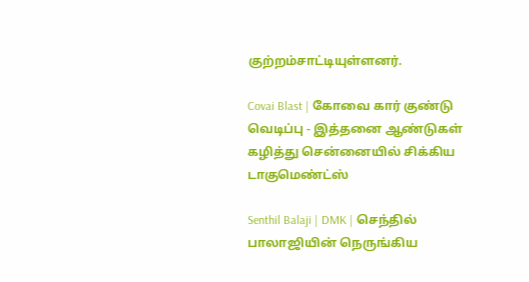குற்றம்சாட்டியுள்ளனர்.

Covai Blast | கோவை கார் குண்டு வெடிப்பு - இத்தனை ஆண்டுகள் கழித்து சென்னையில் சிக்கிய டாகுமெண்ட்ஸ்

Senthil Balaji | DMK | செந்தில் பாலாஜியின் நெருங்கிய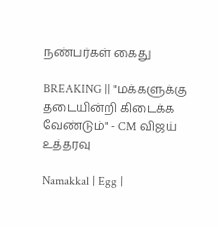நண்பர்கள் கைது

BREAKING || "மக்களுக்கு தடையின்றி கிடைக்க வேண்டும்" - CM விஜய் உத்தரவு

Namakkal | Egg |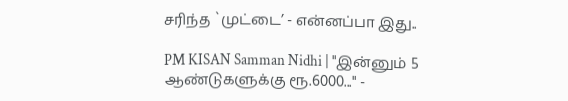சரிந்த `முட்டை’ - என்னப்பா இது..

PM KISAN Samman Nidhi | "இன்னும் 5 ஆண்டுகளுக்கு ரூ.6000..." -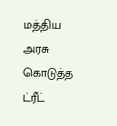மத்திய அரசு கொடுத்த ட்ரீட்